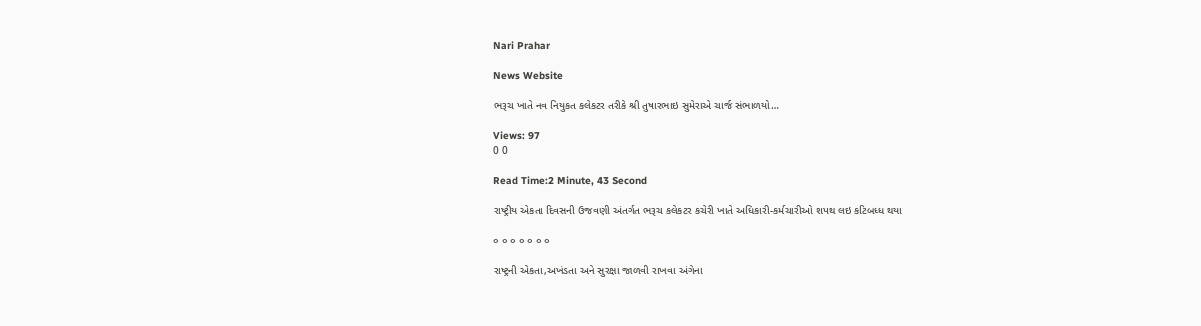Nari Prahar

News Website

ભરૂચ ખાતે નવ નિયુકત કલેકટર તરીકે શ્રી તુષારભાઇ સુમેરાએ ચાર્જ સંભાળયો…

Views: 97
0 0

Read Time:2 Minute, 43 Second

રાષ્ટ્રીય એકતા દિવસની ઉજવણી અંતર્ગત ભરૂચ કલેકટર કચેરી ખાતે અધિકારી-કર્મચારીઓ શપથ લઇ કટિબધ્ધ થયા

૦ ૦ ૦ ૦ ૦ ૦ ૦

રાષ્ટ્રની એકતા,અખંડતા અને સુરક્ષા જાળવી રાખવા અંગેના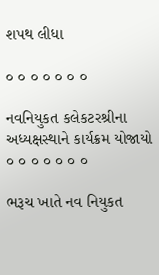શપથ લીધા

૦ ૦ ૦ ૦ ૦ ૦ ૦

નવનિયુકત કલેકટરશ્રીના અધ્યક્ષસ્થાને કાર્યક્રમ યોજાયો ૦ ૦ ૦ ૦ ૦ ૦ ૦

ભરૂચ ખાતે નવ નિયુકત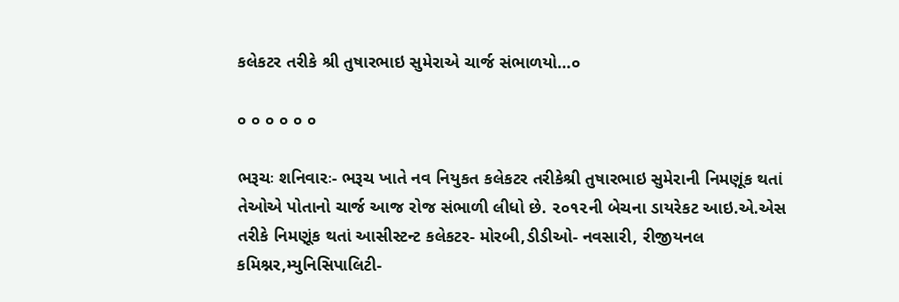કલેકટર તરીકે શ્રી તુષારભાઇ સુમેરાએ ચાર્જ સંભાળયો…૦

૦ ૦ ૦ ૦ ૦ ૦

ભરૂચઃ શનિવારઃ- ભરૂચ ખાતે નવ નિયુકત કલેકટર તરીકેશ્રી તુષારભાઇ સુમેરાની નિમણૂંક થતાં તેઓએ પોતાનો ચાર્જ આજ રોજ સંભાળી લીધો છે. ૨૦૧૨ની બેચના ડાયરેકટ આઇ.એ.એસ તરીકે નિમણૂંક થતાં આસીસ્ટન્ટ કલેકટર- મોરબી,ડીડીઓ- નવસારી, રીજીયનલ કમિશ્નર,મ્યુનિસિપાલિટી-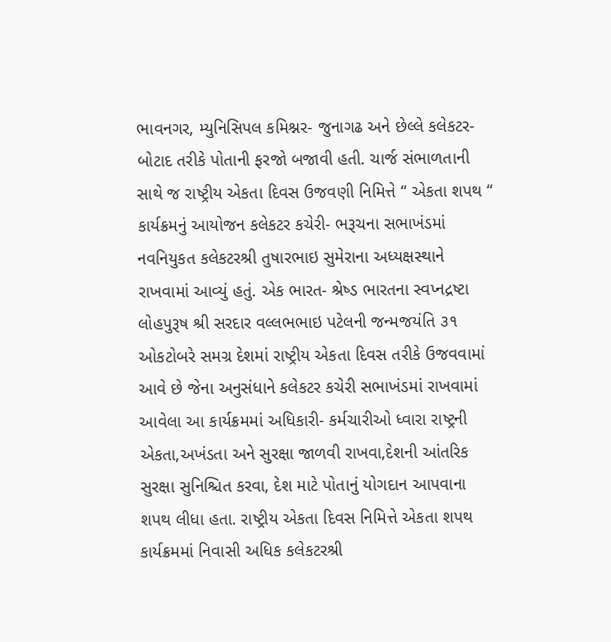ભાવનગર, મ્યુનિસિપલ કમિશ્નર- જુનાગઢ અને છેલ્લે કલેકટર- બોટાદ તરીકે પોતાની ફરજો બજાવી હતી. ચાર્જ સંભાળતાની સાથે જ રાષ્ટ્રીય એકતા દિવસ ઉજવણી નિમિત્તે “ એકતા શપથ “ કાર્યક્રમનું આયોજન કલેકટર કચેરી- ભરૂચના સભાખંડમાં નવનિયુકત કલેકટરશ્રી તુષારભાઇ સુમેરાના અધ્યક્ષસ્થાને રાખવામાં આવ્યું હતું. એક ભારત- શ્રેષ્ડ ભારતના સ્વપ્નદ્રષ્ટા લોહપુરૂષ શ્રી સરદાર વલ્લભભાઇ પટેલની જન્મજયંતિ ૩૧ ઓકટોબરે સમગ્ર દેશમાં રાષ્ટ્રીય એકતા દિવસ તરીકે ઉજવવામાં આવે છે જેના અનુસંધાને કલેકટર કચેરી સભાખંડમાં રાખવામાં આવેલા આ કાર્યક્રમમાં અધિકારી- કર્મચારીઓ ધ્વારા રાષ્ટ્રની એકતા,અખંડતા અને સુરક્ષા જાળવી રાખવા,દેશની આંતરિક સુરક્ષા સુનિશ્ચિત કરવા, દેશ માટે પોતાનું યોગદાન આપવાના શપથ લીધા હતા. રાષ્ટ્રીય એકતા દિવસ નિમિત્તે એકતા શપથ કાર્યક્રમમાં નિવાસી અધિક કલેકટરશ્રી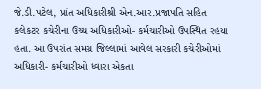જે.ડી.પટેલ, પ્રાંત અધિકારીશ્રી એન.આર.પ્રજાપતિ સહિત કલેકટર કચેરીના ઉચ્ચ અધિકારીઓ- કર્મચારીઓ ઉપસ્થિત રહયા હતા. આ ઉપરાંત સમગ્ર જિલ્લામાં આવેલ સરકારી કચેરીઓમાં અધિકારી- કર્મચારીઓ ધ્વારા એકતા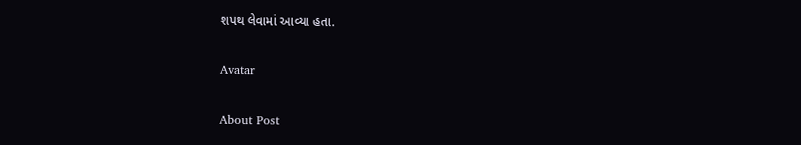શપથ લેવામાં આવ્યા હતા.

Avatar

About Post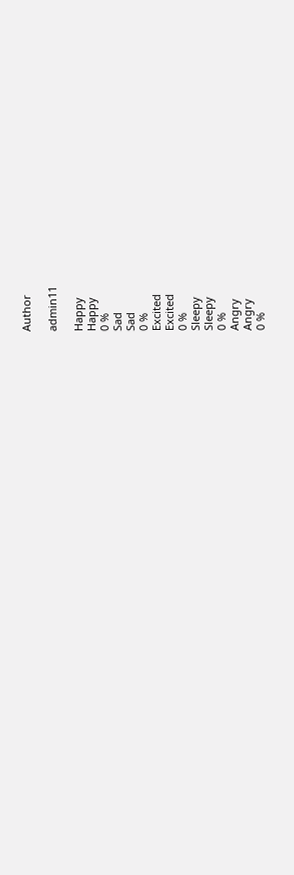Author

admin11

Happy
Happy
0 %
Sad
Sad
0 %
Excited
Excited
0 %
Sleepy
Sleepy
0 %
Angry
Angry
0 %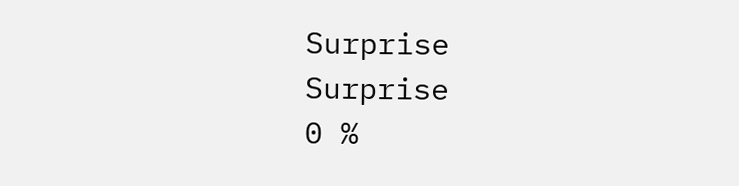Surprise
Surprise
0 %